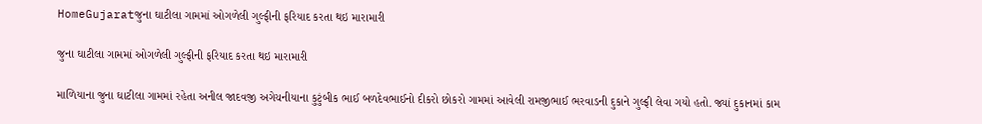HomeGujaratજુના ઘાટીલા ગામમાં ઓગળેલી ગુલ્ફીની ફરિયાદ કરતા થઇ મારામારી

જુના ઘાટીલા ગામમાં ઓગળેલી ગુલ્ફીની ફરિયાદ કરતા થઇ મારામારી

માળિયાના જુના ઘાટીલા ગામમાં રહેતા અનીલ જાદવજી અગેચનીયાના કુટુંબીક ભાઈ બળદેવભાઈનો દીકરો છોકરો ગામમાં આવેલી રામજીભાઈ ભરવાડની દુકાને ગુલ્ફી લેવા ગયો હતો. જ્યાં દુકાનમાં કામ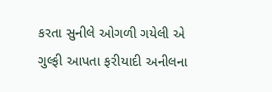કરતા સુનીલે ઓગળી ગયેલી એ ગુલ્ફી આપતા ફરીયાદી અનીલના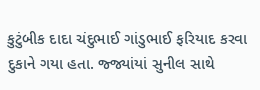કુટુંબીક દાદા ચંદુભાઈ ગાંડુભાઈ ફરિયાદ કરવા દુકાને ગયા હતા. જ્જ્યાંયાં સુનીલ સાથે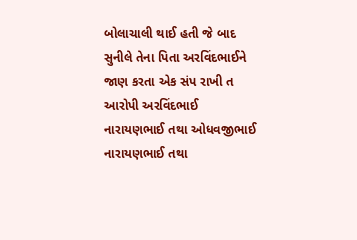બોલાચાલી થાઈ હતી જે બાદ સુનીલે તેના પિતા અરવિંદભાઈને જાણ કરતા એક સંપ રાખી ત આરોપી અરવિંદભાઈ નારાયણભાઈ તથા ઓધવજીભાઈ નારાયણભાઈ તથા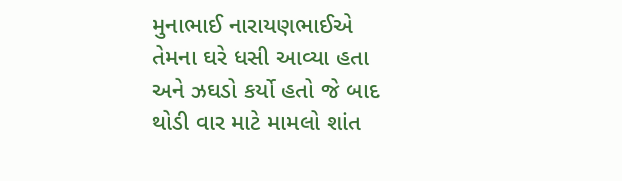મુનાભાઈ નારાયણભાઈએ તેમના ઘરે ધસી આવ્યા હતા અને ઝઘડો કર્યો હતો જે બાદ થોડી વાર માટે મામલો શાંત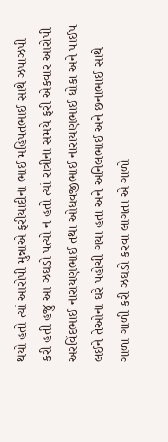થયો હતો ત્યાં આરોપી મુન્નાએ ફરીયાદીના ભાઈ મહિપતભાઈ સાથે ઝપાઝપી કરી હતી હજુ આ ઝઘડો પત્યો ન હતો ત્યાં રાત્રીના સમયે ફરી એકવાર આરોપી અરવિંદભાઈ નારાયણભાઈ તથા ઓધવજીભાઈ નારાયણભાઈ ધોકા અને પાઈપ લઈને તેઓના ઘરે પહોચી ગયા હતા અને અનિલભાઈ અને છનાભાઈ સાથે ગાળા ગાળી કરી ઝઘડો કરવા લાગતા એ ગાળો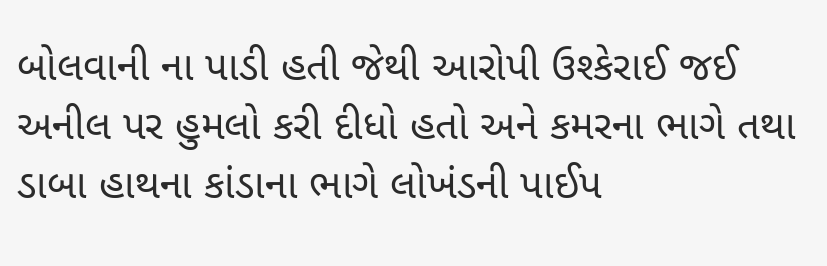બોલવાની ના પાડી હતી જેથી આરોપી ઉશ્કેરાઈ જઈ અનીલ પર હુમલો કરી દીધો હતો અને કમરના ભાગે તથા ડાબા હાથના કાંડાના ભાગે લોખંડની પાઈપ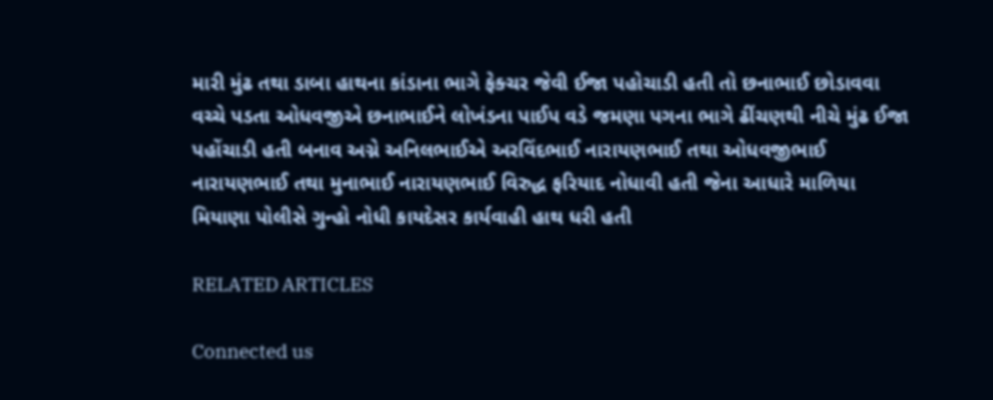મારી મુંઢ તથા ડાબા હાથના કાંડાના ભાગે ફેક્ચર જેવી ઈજા પહોચાડી હતી તો છનાભાઈ છોડાવવા વચ્ચે પડતા ઓધવજીએ છનાભાઈને લોખંડના પાઈપ વડે જમણા પગના ભાગે ઢીંચણથી નીચે મુંઢ ઈજા પહોંચાડી હતી બનાવ અગ્ને અનિલભાઈએ અરવિંદભાઈ નારાયણભાઈ તથા ઓધવજીભાઈ નારાયણભાઈ તથા મુનાભાઈ નારાયણભાઈ વિરુદ્ધ ફરિયાદ નોધાવી હતી જેના આધારે માળિયા મિયાણા પોલીસે ગુન્હો નોધી કાયદેસર કાર્યવાહી હાથ ધરી હતી

RELATED ARTICLES

Connected us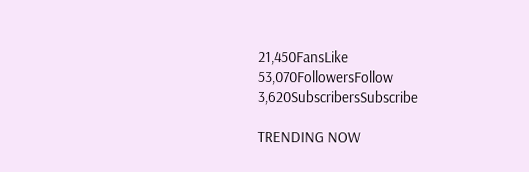21,450FansLike
53,070FollowersFollow
3,620SubscribersSubscribe

TRENDING NOW